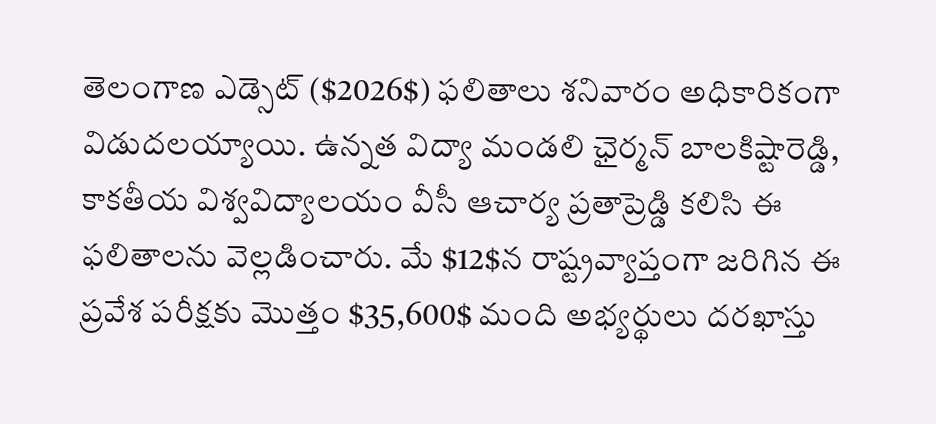తెలంగాణ ఎడ్సెట్ ($2026$) ఫలితాలు శనివారం అధికారికంగా విడుదలయ్యాయి. ఉన్నత విద్యా మండలి ఛైర్మన్ బాలకిష్టారెడ్డి, కాకతీయ విశ్వవిద్యాలయం వీసీ ఆచార్య ప్రతాప్రెడ్డి కలిసి ఈ ఫలితాలను వెల్లడించారు. మే $12$న రాష్ట్రవ్యాప్తంగా జరిగిన ఈ ప్రవేశ పరీక్షకు మొత్తం $35,600$ మంది అభ్యర్థులు దరఖాస్తు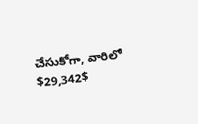చేసుకోగా, వారిలో $29,342$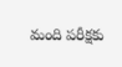మంది పరీక్షకు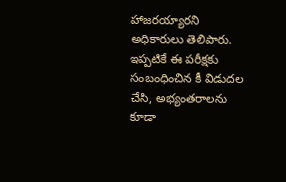హాజరయ్యారని అధికారులు తెలిపారు. ఇప్పటికే ఈ పరీక్షకు సంబంధించిన కీ విడుదల చేసి, అభ్యంతరాలను కూడా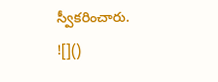స్వీకరించారు.
![]()